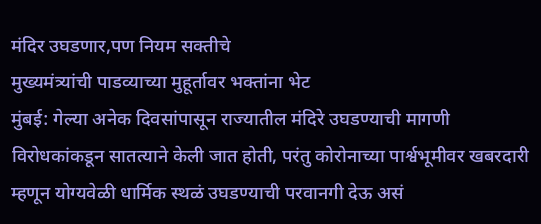मंदिर उघडणार,पण नियम सक्तीचे
मुख्यमंत्र्यांची पाडव्याच्या मुहूर्तावर भक्तांना भेट
मुंबई: गेल्या अनेक दिवसांपासून राज्यातील मंदिरे उघडण्याची मागणी विरोधकांकडून सातत्याने केली जात होती, परंतु कोरोनाच्या पार्श्वभूमीवर खबरदारी म्हणून योग्यवेळी धार्मिक स्थळं उघडण्याची परवानगी देऊ असं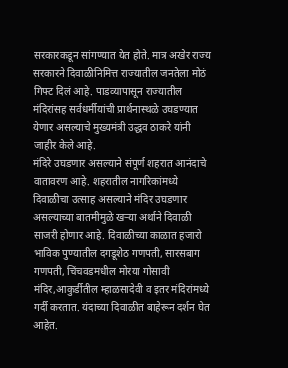सरकारकडून सांगण्यात येत होते. मात्र अखेर राज्य सरकारने दिवाळीनिमित्त राज्यातील जनतेला मोठं गिफ्ट दिलं आहे. पाडव्यापासून राज्यातील मंदिरांसह सर्वधर्मीयांची प्रार्थनास्थळे उघडण्यात येणार असल्याचे मुख्यमंत्री उद्धव ठाकरे यांनी जाहीर केले आहे.
मंदिरे उघडणार असल्याने संपूर्ण शहरात आनंदाचे वातावरण आहे. शहरातील नागरिकांमध्ये दिवाळीचा उत्साह असल्याने मंदिर उघडणार असल्याच्या बातमीमुळे खऱ्या अर्थाने दिवाळी साजरी होणार आहे. दिवाळीच्या काळात हजारो भाविक पुण्यातील दगडूशेठ गणपती, सारसबाग गणपती, चिंचवडमधील मोरया गोसावी मंदिर,आकुर्डीतील म्हाळसादेवी व इतर मंदिरांमध्ये गर्दी करतात. यंदाच्या दिवाळीत बाहेरून दर्शन घेत आहेत.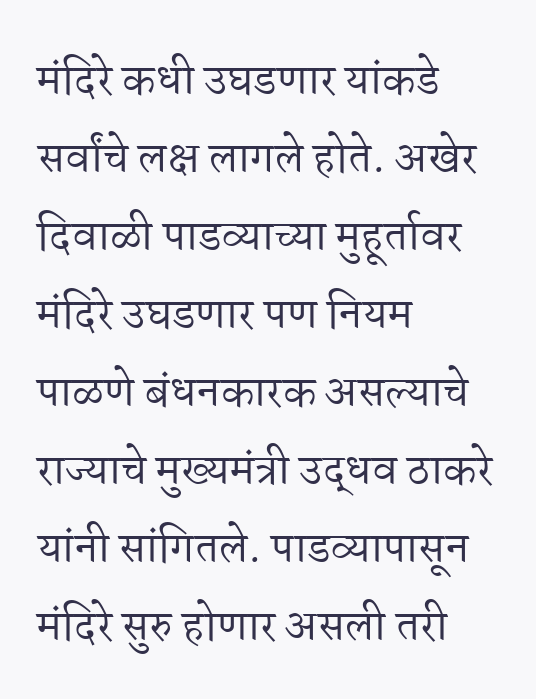मंदिरे कधी उघडणार यांकडे सर्वांचे लक्ष लागले होते. अखेर दिवाळी पाडव्याच्या मुहूर्तावर मंदिरे उघडणार पण नियम पाळणे बंधनकारक असल्याचे राज्याचे मुख्यमंत्री उद्धव ठाकरे यांनी सांगितले. पाडव्यापासून मंदिरे सुरु होणार असली तरी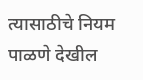त्यासाठीचे नियम पाळणे देखील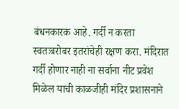बंधनकारक आहे. गर्दी न करता स्वतःबरोबर इतरांचेही रक्षण करा. मंदिरात गर्दी होणार नाही ना सर्वाना नीट प्रवेश मिळेल याची काळजीही मंदिर प्रशासनाने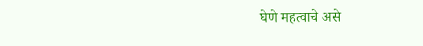घेणे महत्वाचे असे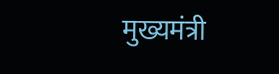मुख्यमंत्री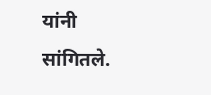यांनी सांगितले.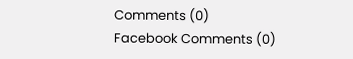Comments (0)
Facebook Comments (0)